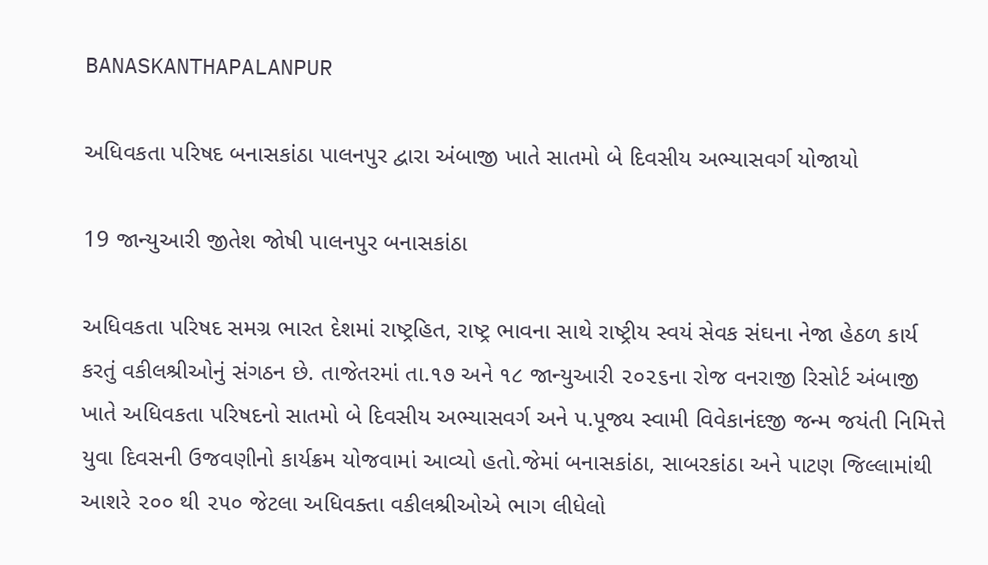BANASKANTHAPALANPUR

અધિવકતા પરિષદ બનાસકાંઠા પાલનપુર દ્વારા અંબાજી ખાતે સાતમો બે દિવસીય અભ્યાસવર્ગ યોજાયો

19 જાન્યુઆરી જીતેશ જોષી પાલનપુર બનાસકાંઠા

અધિવકતા પરિષદ સમગ્ર ભારત દેશમાં રાષ્ટ્રહિત, રાષ્ટ્ર ભાવના સાથે રાષ્ટ્રીય સ્વયં સેવક સંઘના નેજા હેઠળ કાર્ય કરતું વકીલશ્રીઓનું સંગઠન છે. તાજેતરમાં તા.૧૭ અને ૧૮ જાન્યુઆરી ૨૦૨૬ના રોજ વનરાજી રિસોર્ટ અંબાજી ખાતે અધિવકતા પરિષદનો સાતમો બે દિવસીય અભ્યાસવર્ગ અને પ.પૂજ્ય સ્વામી વિવેકાનંદજી જન્મ જયંતી નિમિત્તે યુવા દિવસની ઉજવણીનો કાર્યક્રમ યોજવામાં આવ્યો હતો.જેમાં બનાસકાંઠા, સાબરકાંઠા અને પાટણ જિલ્લામાંથી આશરે ૨૦૦ થી ૨૫૦ જેટલા અધિવક્તા વકીલશ્રીઓએ ભાગ લીધેલો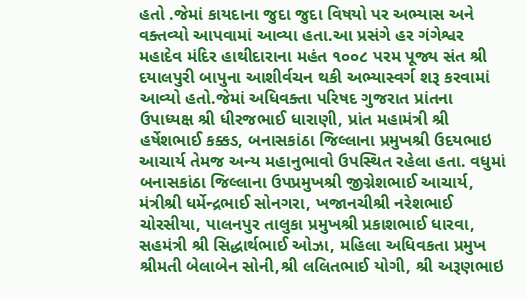હતો .જેમાં કાયદાના જુદા જુદા વિષયો પર અભ્યાસ અને વક્તવ્યો આપવામાં આવ્યા હતા.આ પ્રસંગે હર ગંગેશ્વર મહાદેવ મંદિર હાથીદારાના મહંત ૧૦૦૮ પરમ પૂજ્ય સંત શ્રી દયાલપુરી બાપુના આશીર્વચન થકી અભ્યાસ્વર્ગ શરૂ કરવામાં આવ્યો હતો.જેમાં અધિવક્તા પરિષદ ગુજરાત પ્રાંતના ઉપાધ્યક્ષ શ્રી ધીરજભાઈ ધારાણી, પ્રાંત મહામંત્રી શ્રી હર્ષેશભાઈ કક્કડ, બનાસકાંઠા જિલ્લાના પ્રમુખશ્રી ઉદયભાઇ આચાર્ય તેમજ અન્ય મહાનુભાવો ઉપસ્થિત રહેલા હતા. વધુમાં બનાસકાંઠા જિલ્લાના ઉપપ્રમુખશ્રી જીગ્નેશભાઈ આચાર્ય, મંત્રીશ્રી ધર્મેન્દ્રભાઈ સોનગરા, ખજાનચીશ્રી નરેશભાઈ ચોરસીયા, પાલનપુર તાલુકા પ્રમુખશ્રી પ્રકાશભાઈ ધારવા, સહમંત્રી શ્રી સિદ્ધાર્થભાઈ ઓઝા, મહિલા અધિવકતા પ્રમુખ શ્રીમતી બેલાબેન સોની,શ્રી લલિતભાઈ યોગી, શ્રી અરૂણભાઇ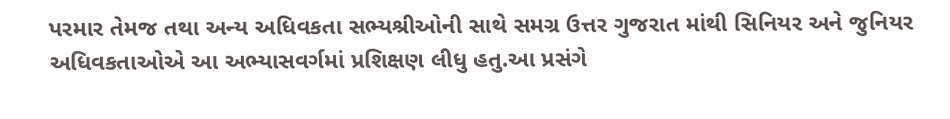પરમાર તેમજ તથા અન્ય અધિવકતા સભ્યશ્રીઓની સાથે સમગ્ર ઉત્તર ગુજરાત માંથી સિનિયર અને જુનિયર અધિવકતાઓએ આ અભ્યાસવર્ગમાં પ્રશિક્ષણ લીધુ હતુ.આ પ્રસંગે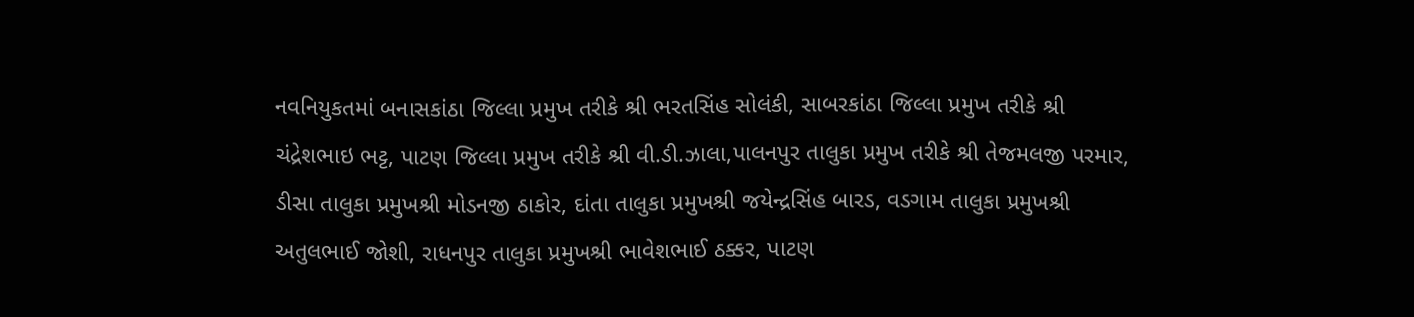નવનિયુકતમાં બનાસકાંઠા જિલ્લા પ્રમુખ તરીકે શ્રી ભરતસિંહ સોલંકી, સાબરકાંઠા જિલ્લા પ્રમુખ તરીકે શ્રી ચંદ્રેશભાઇ ભટ્ટ, પાટણ જિલ્લા પ્રમુખ તરીકે શ્રી વી.ડી.ઝાલા,પાલનપુર તાલુકા પ્રમુખ તરીકે શ્રી તેજમલજી પરમાર, ડીસા તાલુકા પ્રમુખશ્રી મોડનજી ઠાકોર, દાંતા તાલુકા પ્રમુખશ્રી જયેન્દ્રસિંહ બારડ, વડગામ તાલુકા પ્રમુખશ્રી અતુલભાઈ જોશી, રાધનપુર તાલુકા પ્રમુખશ્રી ભાવેશભાઈ ઠક્કર, પાટણ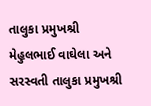તાલુકા પ્રમુખશ્રી મેહુલભાઈ વાઘેલા અને સરસ્વતી તાલુકા પ્રમુખશ્રી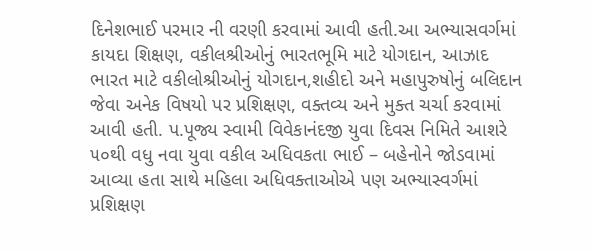દિનેશભાઈ પરમાર ની વરણી કરવામાં આવી હતી.આ અભ્યાસવર્ગમાં કાયદા શિક્ષણ, વકીલશ્રીઓનું ભારતભૂમિ માટે યોગદાન, આઝાદ ભારત માટે વકીલોશ્રીઓનું યોગદાન,શહીદો અને મહાપુરુષોનું બલિદાન જેવા અનેક વિષયો પર પ્રશિક્ષણ, વક્તવ્ય અને મુક્ત ચર્ચા કરવામાં આવી હતી. પ.પૂજ્ય સ્વામી વિવેકાનંદજી યુવા દિવસ નિમિતે આશરે ૫૦થી વધુ નવા યુવા વકીલ અધિવકતા ભાઈ – બહેનોને જોડવામાં આવ્યા હતા સાથે મહિલા અધિવક્તાઓએ પણ અભ્યાસ્વર્ગમાં પ્રશિક્ષણ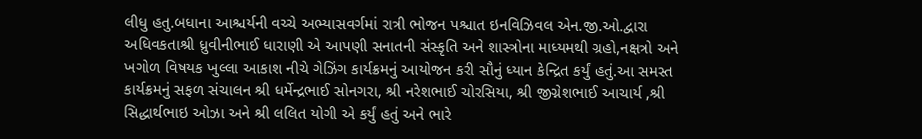લીધુ હતુ.બધાના આશ્ચર્યની વચ્ચે અભ્યાસવર્ગમાં રાત્રી ભોજન પશ્ચાત ઇનવિઝિવલ એન.જી.ઓ.દ્વારા અધિવકતાશ્રી ધ્રુવીનીભાઈ ધારાણી એ આપણી સનાતની સંસ્કૃતિ અને શાસ્ત્રોના માધ્યમથી ગ્રહો,નક્ષત્રો અને ખગોળ વિષયક ખુલ્લા આકાશ નીચે ગેઝિંગ કાર્યક્રમનું આયોજન કરી સૌનું ધ્યાન કેન્દ્રિત કર્યું હતું.આ સમસ્ત કાર્યક્રમનું સફળ સંચાલન શ્રી ધર્મેન્દ્રભાઈ સોનગરા, શ્રી નરેશભાઈ ચોરસિયા, શ્રી જીગ્નેશભાઈ આચાર્ય ,શ્રી સિદ્ધાર્થભાઇ ઓઝા અને શ્રી લલિત યોગી એ કર્યું હતું અને ભારે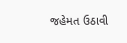જહેમત ઉઠાવી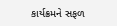કાર્યક્રમને સફળ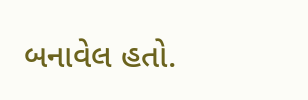બનાવેલ હતો.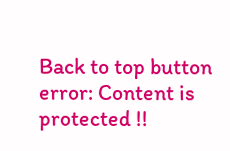Back to top button
error: Content is protected !!